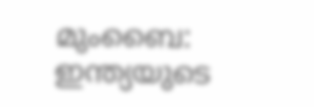മുംബൈ: ഇന്ത്യയുടെ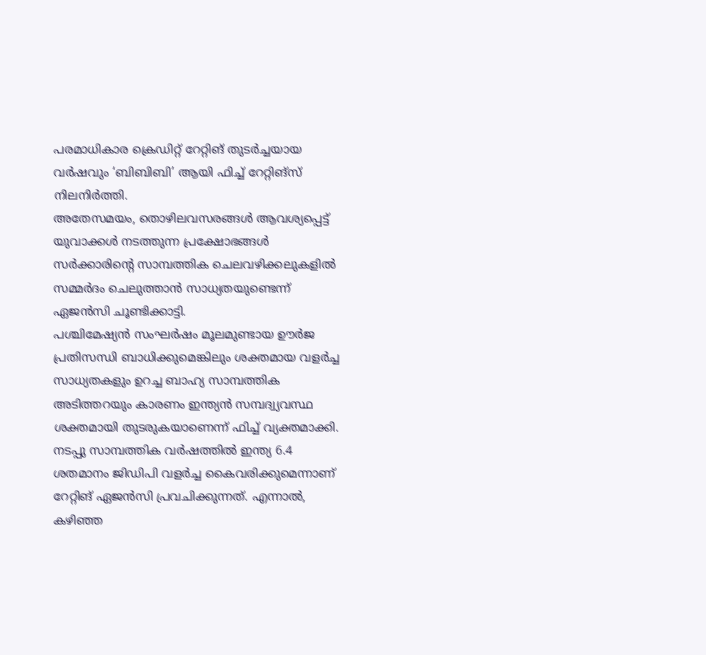പരമാധികാര ക്രെഡിറ്റ് റേറ്റിങ് തുടർച്ചയായ വർഷവും ‘ബിബിബി’ ആയി ഫിച്ച് റേറ്റിങ്സ് നിലനിർത്തി.
അതേസമയം, തൊഴിലവസരങ്ങൾ ആവശ്യപ്പെട്ട് യുവാക്കൾ നടത്തുന്ന പ്രക്ഷോഭങ്ങൾ സർക്കാരിന്റെ സാമ്പത്തിക ചെലവഴിക്കലുകളിൽ സമ്മർദം ചെലുത്താൻ സാധ്യതയുണ്ടെന്ന് ഏജൻസി ചൂണ്ടിക്കാട്ടി.
പശ്ചിമേഷ്യൻ സംഘർഷം മൂലമുണ്ടായ ഊർജ പ്രതിസന്ധി ബാധിക്കുമെങ്കിലും ശക്തമായ വളർച്ച സാധ്യതകളും ഉറച്ച ബാഹ്യ സാമ്പത്തിക അടിത്തറയും കാരണം ഇന്ത്യൻ സമ്പദ്വ്യവസ്ഥ ശക്തമായി തുടരുകയാണെന്ന് ഫിച്ച് വ്യക്തമാക്കി.
നടപ്പു സാമ്പത്തിക വർഷത്തിൽ ഇന്ത്യ 6.4 ശതമാനം ജിഡിപി വളർച്ച കൈവരിക്കുമെന്നാണ് റേറ്റിങ് ഏജൻസി പ്രവചിക്കുന്നത്. എന്നാൽ, കഴിഞ്ഞ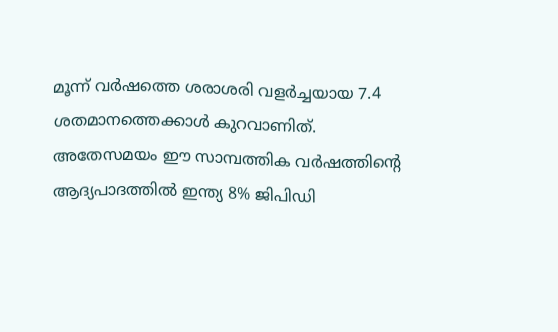മൂന്ന് വർഷത്തെ ശരാശരി വളർച്ചയായ 7.4 ശതമാനത്തെക്കാൾ കുറവാണിത്.
അതേസമയം ഈ സാമ്പത്തിക വർഷത്തിന്റെ ആദ്യപാദത്തിൽ ഇന്ത്യ 8% ജിപിഡി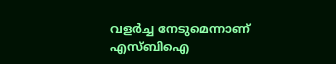വളർച്ച നേടുമെന്നാണ് എസ്ബിഐ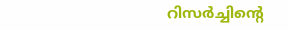റിസർച്ചിന്റെ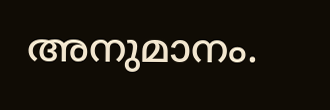അനുമാനം.